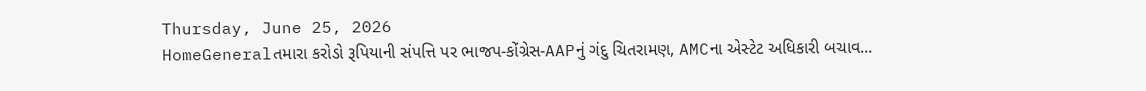Thursday, June 25, 2026
HomeGeneralતમારા કરોડો રૂપિયાની સંપત્તિ પર ભાજપ-કોંગ્રેસ-AAPનું ગંદુ ચિતરામણ, AMCના એસ્ટેટ અધિકારી બચાવ...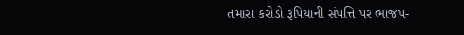તમારા કરોડો રૂપિયાની સંપત્તિ પર ભાજપ-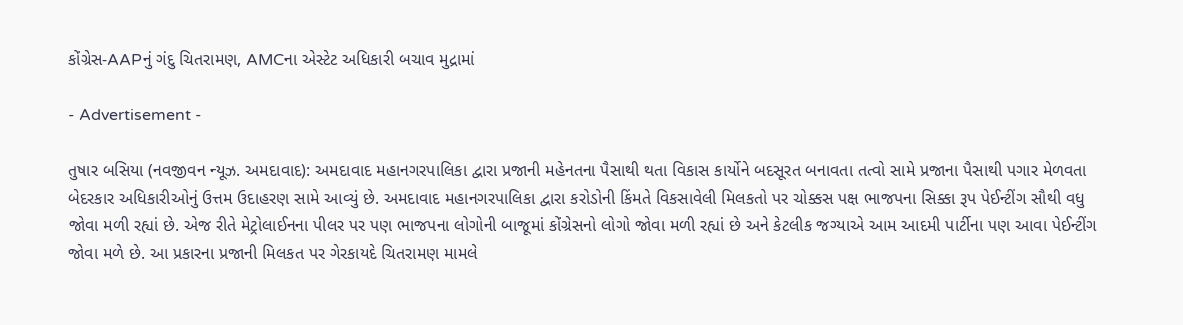કોંગ્રેસ-AAPનું ગંદુ ચિતરામણ, AMCના એસ્ટેટ અધિકારી બચાવ મુદ્રામાં

- Advertisement -

તુષાર બસિયા (નવજીવન ન્યૂઝ. અમદાવાદ): અમદાવાદ મહાનગરપાલિકા દ્વારા પ્રજાની મહેનતના પૈસાથી થતા વિકાસ કાર્યોને બદસૂરત બનાવતા તત્વો સામે પ્રજાના પૈસાથી પગાર મેળવતા બેદરકાર અધિકારીઓનું ઉત્તમ ઉદાહરણ સામે આવ્યું છે. અમદાવાદ મહાનગરપાલિકા દ્વારા કરોડોની કિંમતે વિકસાવેલી મિલકતો પર ચોક્કસ પક્ષ ભાજપના સિક્કા રૂપ પેઈન્ટીંગ સૌથી વધુ જોવા મળી રહ્યાં છે. એજ રીતે મેટ્રોલાઈનના પીલર પર પણ ભાજપના લોગોની બાજૂમાં કોંગ્રેસનો લોગો જોવા મળી રહ્યાં છે અને કેટલીક જગ્યાએ આમ આદમી પાર્ટીના પણ આવા પેઈન્ટીંગ જોવા મળે છે. આ પ્રકારના પ્રજાની મિલકત પર ગેરકાયદે ચિતરામણ મામલે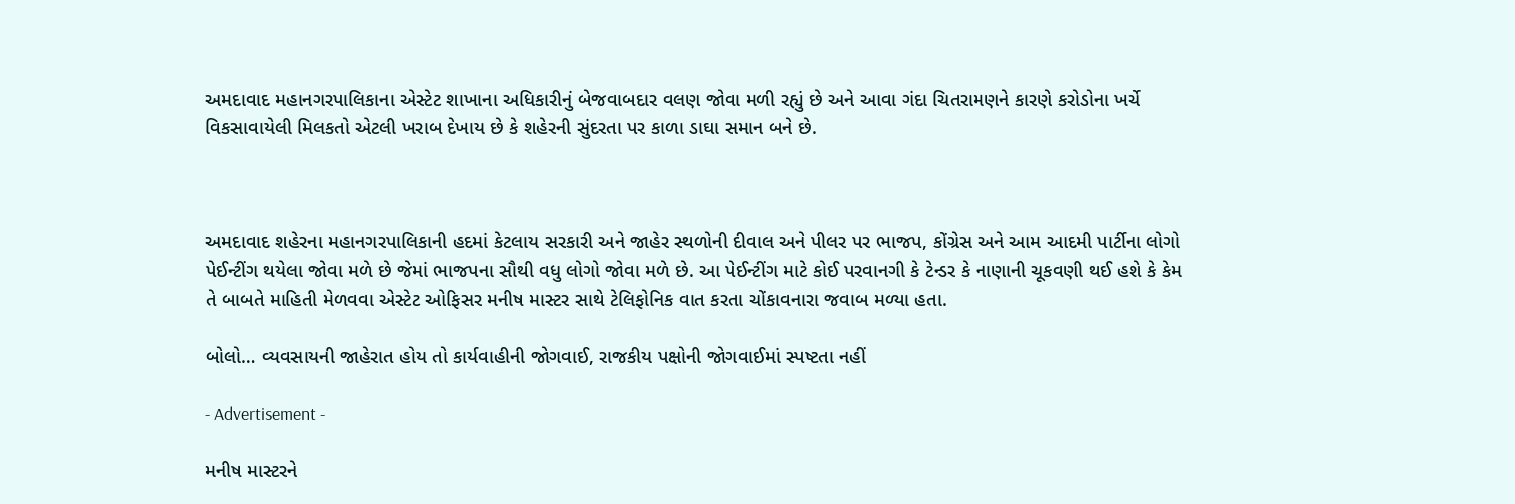અમદાવાદ મહાનગરપાલિકાના એસ્ટેટ શાખાના અધિકારીનું બેજવાબદાર વલણ જોવા મળી રહ્યું છે અને આવા ગંદા ચિતરામણને કારણે કરોડોના ખર્ચે વિકસાવાયેલી મિલકતો એટલી ખરાબ દેખાય છે કે શહેરની સુંદરતા પર કાળા ડાઘા સમાન બને છે.



અમદાવાદ શહેરના મહાનગરપાલિકાની હદમાં કેટલાય સરકારી અને જાહેર સ્થળોની દીવાલ અને પીલર પર ભાજપ, કોંગ્રેસ અને આમ આદમી પાર્ટીના લોગો પેઈન્ટીંગ થયેલા જોવા મળે છે જેમાં ભાજપના સૌથી વધુ લોગો જોવા મળે છે. આ પેઈન્ટીંગ માટે કોઈ પરવાનગી કે ટેન્ડર કે નાણાની ચૂકવણી થઈ હશે કે કેમ તે બાબતે માહિતી મેળવવા એસ્ટેટ ઓફિસર મનીષ માસ્ટર સાથે ટેલિફોનિક વાત કરતા ચોંકાવનારા જવાબ મળ્યા હતા.

બોલો… વ્યવસાયની જાહેરાત હોય તો કાર્યવાહીની જોગવાઈ, રાજકીય પક્ષોની જોગવાઈમાં સ્પષ્ટતા નહીં

- Advertisement -

મનીષ માસ્ટરને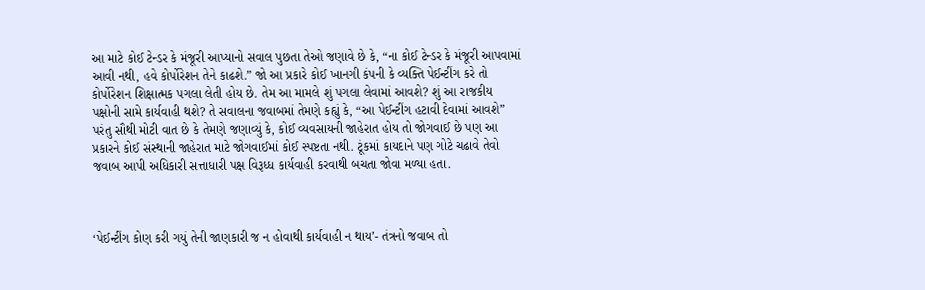આ માટે કોઈ ટેન્ડર કે મંજૂરી આપ્યાનો સવાલ પુછતા તેઓ જણાવે છે કે, “ના કોઈ ટેન્ડર કે મંજૂરી આપવામાં આવી નથી, હવે કોર્પોરેશન તેને કાઢશે.” જો આ પ્રકારે કોઈ ખાનગી કંપની કે વ્યક્તિ પેઈન્ટીંગ કરે તો કોર્પોરેશન શિક્ષાત્મક પગલા લેતી હોય છે. તેમ આ મામલે શું પગલા લેવામાં આવશે? શું આ રાજકીય પક્ષોની સામે કાર્યવાહી થશે? તે સવાલના જવાબમાં તેમણે કહ્યું કે, “આ પેઈન્ટીંગ હટાવી દેવામાં આવશે” પરંતુ સૌથી મોટી વાત છે કે તેમણે જણાવ્યું કે, કોઈ વ્યવસાયની જાહેરાત હોય તો જોગવાઈ છે પણ આ પ્રકારને કોઈ સંસ્થાની જાહેરાત માટે જોગવાઈમાં કોઈ સ્પષ્ટતા નથી. ટૂંકમાં કાયદાને પણ ગોટે ચઢાવે તેવો જવાબ આપી અધિકારી સત્તાધારી પક્ષ વિરૂધ્ધ કાર્યવાહી કરવાથી બચતા જોવા મળ્યા હતા.



‘પેઈન્ટીંગ કોણ કરી ગયું તેની જાણકારી જ ન હોવાથી કાર્યવાહી ન થાય’- તંત્રનો જવાબ તો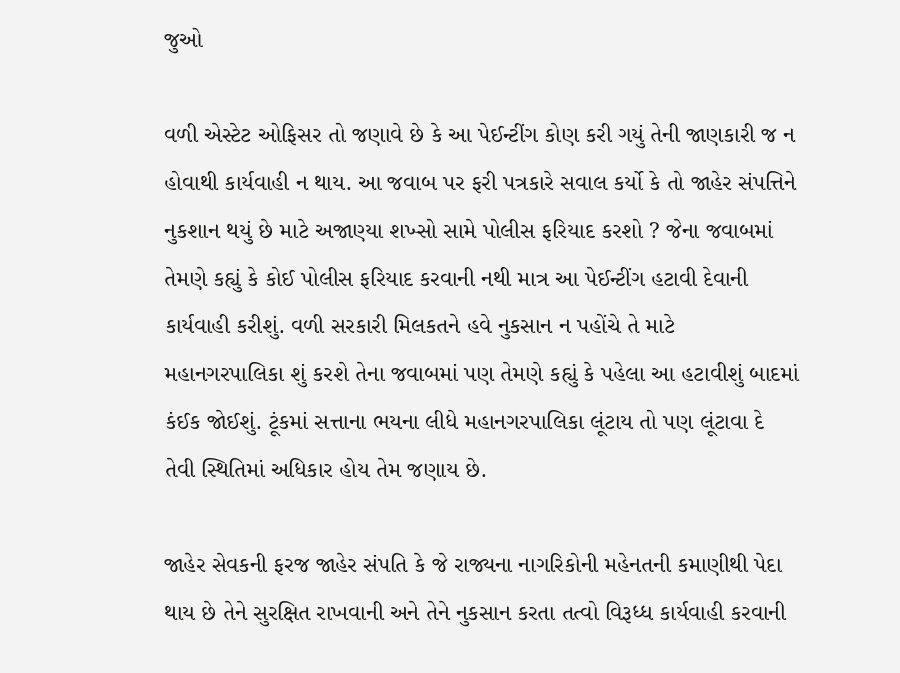જુઓ

વળી એસ્ટેટ ઓફિસર તો જણાવે છે કે આ પેઈન્ટીંગ કોણ કરી ગયું તેની જાણકારી જ ન હોવાથી કાર્યવાહી ન થાય. આ જવાબ પર ફરી પત્રકારે સવાલ કર્યો કે તો જાહેર સંપત્તિને નુકશાન થયું છે માટે અજાણ્યા શખ્સો સામે પોલીસ ફરિયાદ કરશો ? જેના જવાબમાં તેમણે કહ્યું કે કોઈ પોલીસ ફરિયાદ કરવાની નથી માત્ર આ પેઈન્ટીંગ હટાવી દેવાની કાર્યવાહી કરીશું. વળી સરકારી મિલકતને હવે નુકસાન ન પહોંચે તે માટે મહાનગરપાલિકા શું કરશે તેના જવાબમાં પણ તેમણે કહ્યું કે પહેલા આ હટાવીશું બાદમાં કંઈક જોઈશું. ટૂંકમાં સત્તાના ભયના લીધે મહાનગરપાલિકા લૂંટાય તો પણ લૂંટાવા દે તેવી સ્થિતિમાં અધિકાર હોય તેમ જણાય છે.

જાહેર સેવકની ફરજ જાહેર સંપતિ કે જે રાજ્યના નાગરિકોની મહેનતની કમાણીથી પેદા થાય છે તેને સુરક્ષિત રાખવાની અને તેને નુકસાન કરતા તત્વો વિરૂધ્ધ કાર્યવાહી કરવાની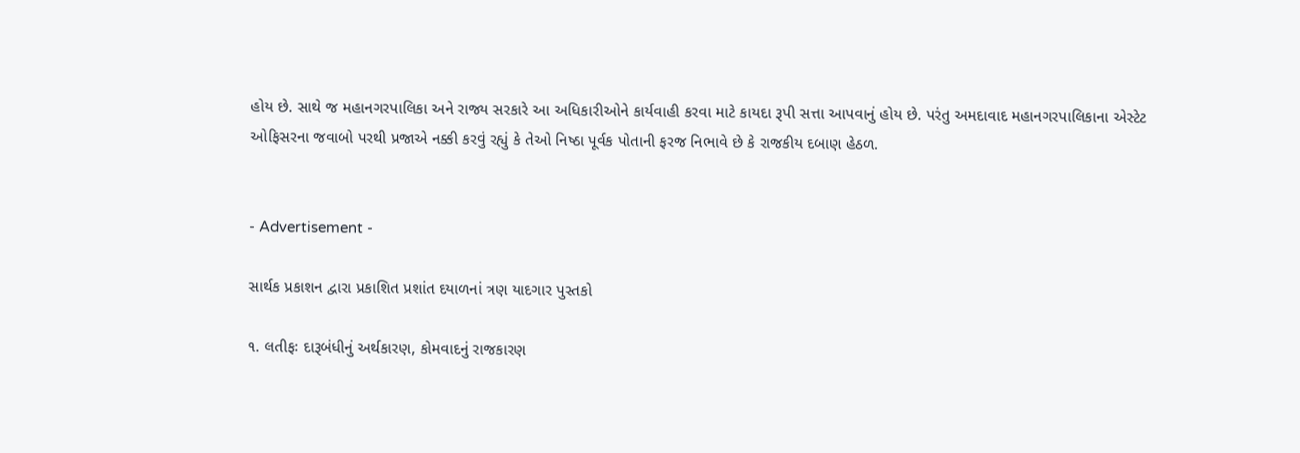હોય છે. સાથે જ મહાનગરપાલિકા અને રાજ્ય સરકારે આ અધિકારીઓને કાર્યવાહી કરવા માટે કાયદા રૂપી સત્તા આપવાનું હોય છે. પરંતુ અમદાવાદ મહાનગરપાલિકાના એસ્ટેટ ઓફિસરના જવાબો પરથી પ્રજાએ નક્કી કરવું રહ્યું કે તેઓ નિષ્ઠા પૂર્વક પોતાની ફરજ નિભાવે છે કે રાજકીય દબાણ હેઠળ.


- Advertisement -

સાર્થક પ્રકાશન દ્વારા પ્રકાશિત પ્રશાંત દયાળનાં ત્રણ યાદગાર પુસ્તકો

૧. લતીફઃ દારૂબંધીનું અર્થકારણ, કોમવાદનું રાજકારણ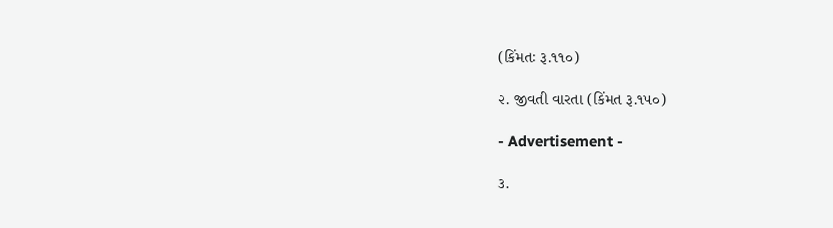(કિંમતઃ રૂ.૧૧૦)

૨. જીવતી વારતા (કિંમત રૂ.૧૫૦)

- Advertisement -

૩.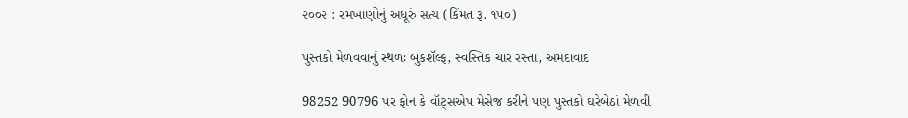૨૦૦૨ : રમખાણોનું અધૂરું સત્ય (કિંમત રૂ. ૧૫૦)

પુસ્તકો મેળવવાનું સ્થળઃ બુકશૅલ્ફ, સ્વસ્તિક ચાર રસ્તા, અમદાવાદ

98252 90796 પર ફોન કે વૉટ્સએપ મેસેજ કરીને પણ પુસ્તકો ઘરેબેઠાં મેળવી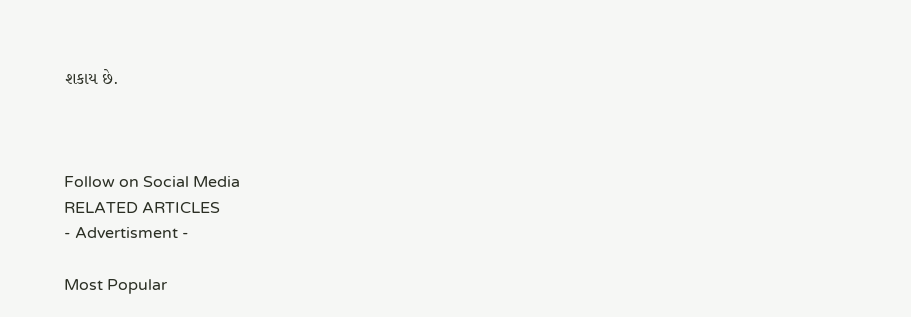શકાય છે.



Follow on Social Media
RELATED ARTICLES
- Advertisment -

Most Popular